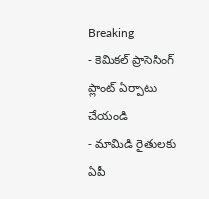Breaking
- కెమికల్ ప్రాసెసింగ్ ప్లాంట్ ఏర్పాటు చేయండి
- మామిడి రైతులకు ఏపీ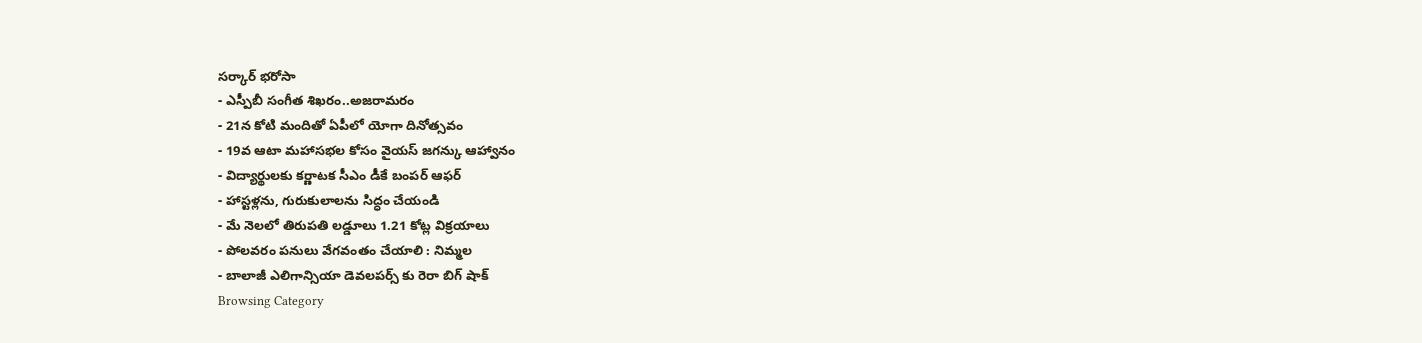సర్కార్ భరోసా
- ఎస్పీబీ సంగీత శిఖరం..అజరామరం
- 21న కోటి మందితో ఏపీలో యోగా దినోత్సవం
- 19వ ఆటా మహాసభల కోసం వైయస్ జగన్కు ఆహ్వానం
- విద్యార్థులకు కర్ణాటక సీఎం డీకే బంపర్ ఆఫర్
- హాస్టళ్లను, గురుకులాలను సిద్ధం చేయండి
- మే నెలలో తిరుపతి లడ్డూలు 1.21 కోట్ల విక్రయాలు
- పోలవరం పనులు వేగవంతం చేయాలి : నిమ్మల
- బాలాజీ ఎలిగాన్సియా డెవలపర్స్ కు రెరా బిగ్ షాక్
Browsing Category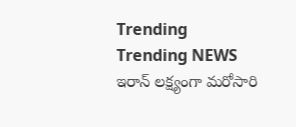Trending
Trending NEWS
ఇరాన్ లక్ష్యంగా మరోసారి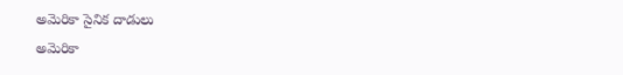అమెరికా సైనిక దాడులు
అమెరికా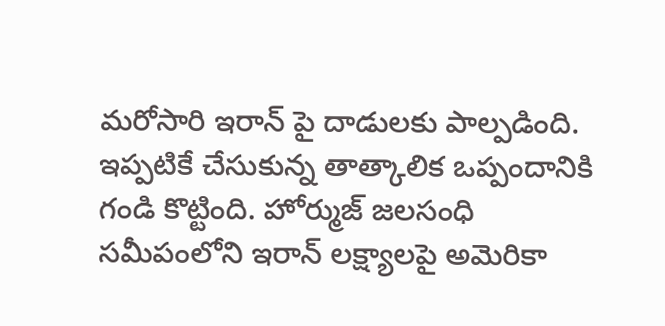మరోసారి ఇరాన్ పై దాడులకు పాల్పడింది. ఇప్పటికే చేసుకున్న తాత్కాలిక ఒప్పందానికి గండి కొట్టింది. హోర్ముజ్ జలసంధి సమీపంలోని ఇరాన్ లక్ష్యాలపై అమెరికా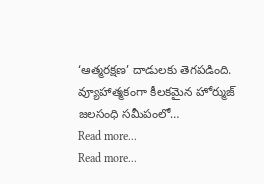‘ఆత్మరక్షణ’ దాడులకు తెగపడింది. వ్యూహాత్మకంగా కీలకమైన హోర్ముజ్ జలసంధి సమీపంలో…
Read more...
Read more...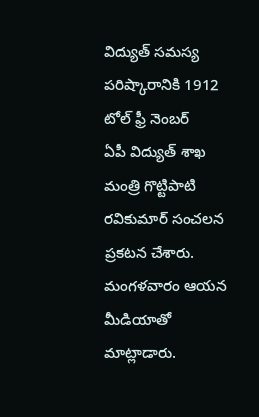విద్యుత్ సమస్య పరిష్కారానికి 1912 టోల్ ఫ్రీ నెంబర్
ఏపీ విద్యుత్ శాఖ మంత్రి గొట్టిపాటి రవికుమార్ సంచలన ప్రకటన చేశారు. మంగళవారం ఆయన మీడియాతో మాట్లాడారు.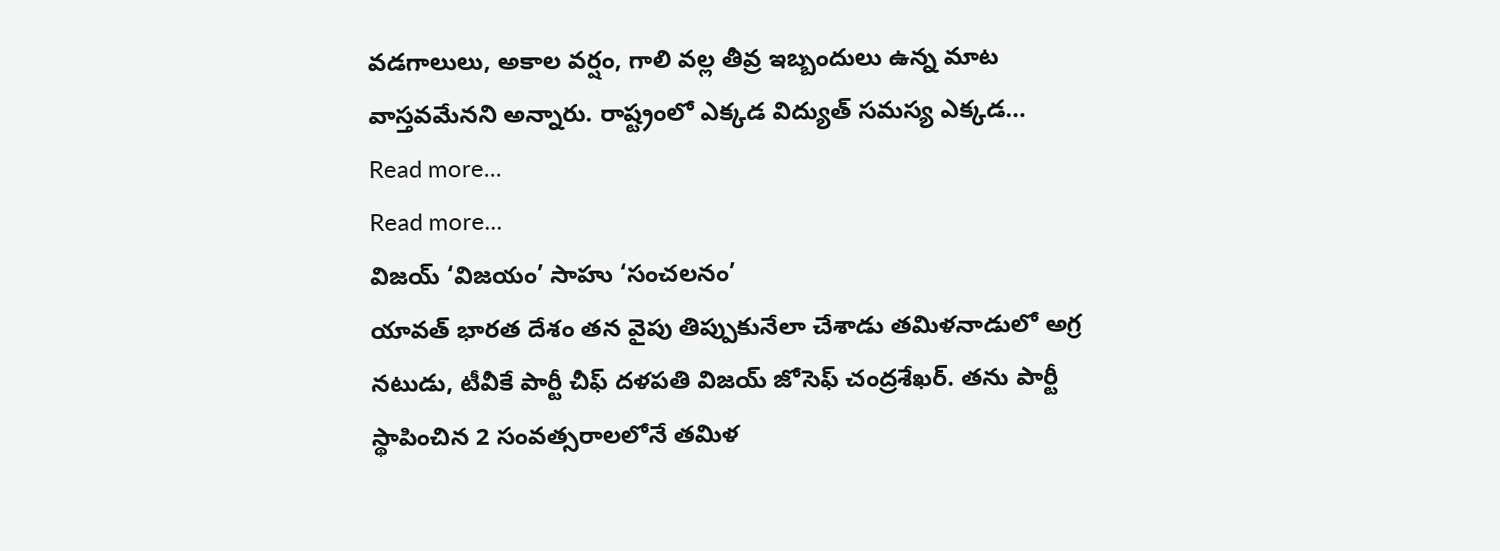వడగాలులు, అకాల వర్షం, గాలి వల్ల తీవ్ర ఇబ్బందులు ఉన్న మాట వాస్తవమేనని అన్నారు. రాష్ట్రంలో ఎక్కడ విద్యుత్ సమస్య ఎక్కడ…
Read more...
Read more...
విజయ్ ‘విజయం’ సాహు ‘సంచలనం’
యావత్ భారత దేశం తన వైపు తిప్పుకునేలా చేశాడు తమిళనాడులో అగ్ర నటుడు, టీవీకే పార్టీ చీఫ్ దళపతి విజయ్ జోసెఫ్ చంద్రశేఖర్. తను పార్టీ స్థాపించిన 2 సంవత్సరాలలోనే తమిళ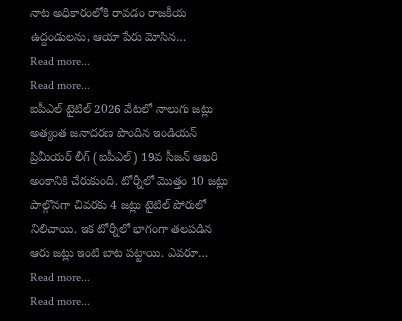నాట అధికారంలోకి రావడం రాజకీయ ఉద్దండులను, ఆయా పేరు మోసిన…
Read more...
Read more...
ఐపీఎల్ టైటిల్ 2026 వేటలో నాలుగు జట్లు
అత్యంత జనాదరణ పొందిన ఇండియన్ ప్రిమీయర్ లీగ్ (ఐపీఎల్) 19వ సీజన్ ఆఖరి అంకానికి చేరుకుంది. టోర్నీలో మొత్తం 10 జట్లు పాల్గొనగా చివరకు 4 జట్లు టైటిల్ పోరులో నిలిచాయి. ఇక టోర్నీలో భాగంగా తలపడిన ఆరు జట్లు ఇంటి బాట పట్టాయి. ఎవరూ…
Read more...
Read more...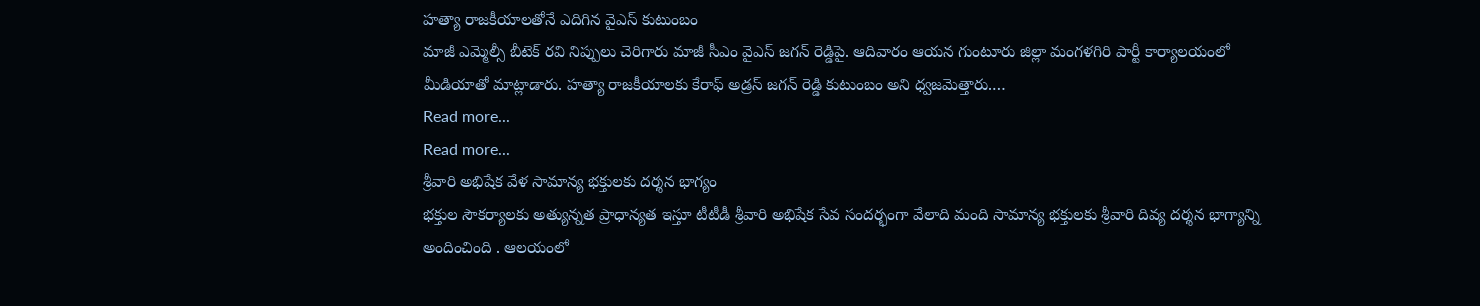హత్యా రాజకీయాలతోనే ఎదిగిన వైఎస్ కుటుంబం
మాజీ ఎమ్మెల్సీ బీటెక్ రవి నిప్పులు చెరిగారు మాజీ సీఎం వైఎస్ జగన్ రెడ్డిపై. ఆదివారం ఆయన గుంటూరు జిల్లా మంగళగిరి పార్టీ కార్యాలయంలో మీడియాతో మాట్లాడారు. హత్యా రాజకీయాలకు కేరాఫ్ అడ్రస్ జగన్ రెడ్డి కుటుంబం అని ధ్వజమెత్తారు.…
Read more...
Read more...
శ్రీవారి అభిషేక వేళ సామాన్య భక్తులకు దర్శన భాగ్యం
భక్తుల సౌకర్యాలకు అత్యున్నత ప్రాధాన్యత ఇస్తూ టీటీడీ శ్రీవారి అభిషేక సేవ సందర్భంగా వేలాది మంది సామాన్య భక్తులకు శ్రీవారి దివ్య దర్శన భాగ్యాన్ని అందించింది . ఆలయంలో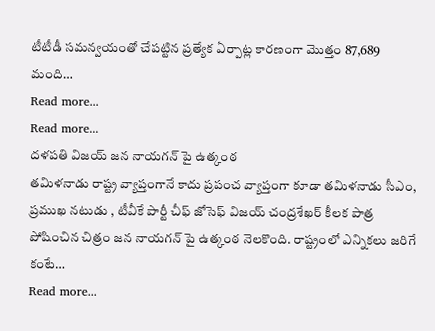టీటీడీ సమన్వయంతో చేపట్టిన ప్రత్యేక ఏర్పాట్ల కారణంగా మొత్తం 87,689 మంది…
Read more...
Read more...
దళపతి విజయ్ జన నాయగన్ పై ఉత్కంఠ
తమిళనాడు రాష్ట్ర వ్యాప్తంగానే కాదు ప్రపంచ వ్యాప్తంగా కూడా తమిళనాడు సీఎం, ప్రముఖ నటుడు , టీవీకే పార్టీ చీఫ్ జోసెఫ్ విజయ్ చంద్రశేఖర్ కీలక పాత్ర పోషించిన చిత్రం జన నాయగన్ పై ఉత్కంఠ నెలకొంది. రాష్ట్రంలో ఎన్నికలు జరిగే కంటే…
Read more...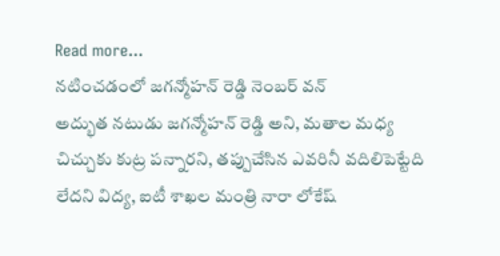Read more...
నటించడంలో జగన్మోహన్ రెడ్డి నెంబర్ వన్
అద్భుత నటుడు జగన్మోహన్ రెడ్డి అని, మతాల మధ్య చిచ్చుకు కుట్ర పన్నారని, తప్పుచేసిన ఎవరినీ వదిలిపెట్టేది లేదని విద్య, ఐటీ శాఖల మంత్రి నారా లోకేష్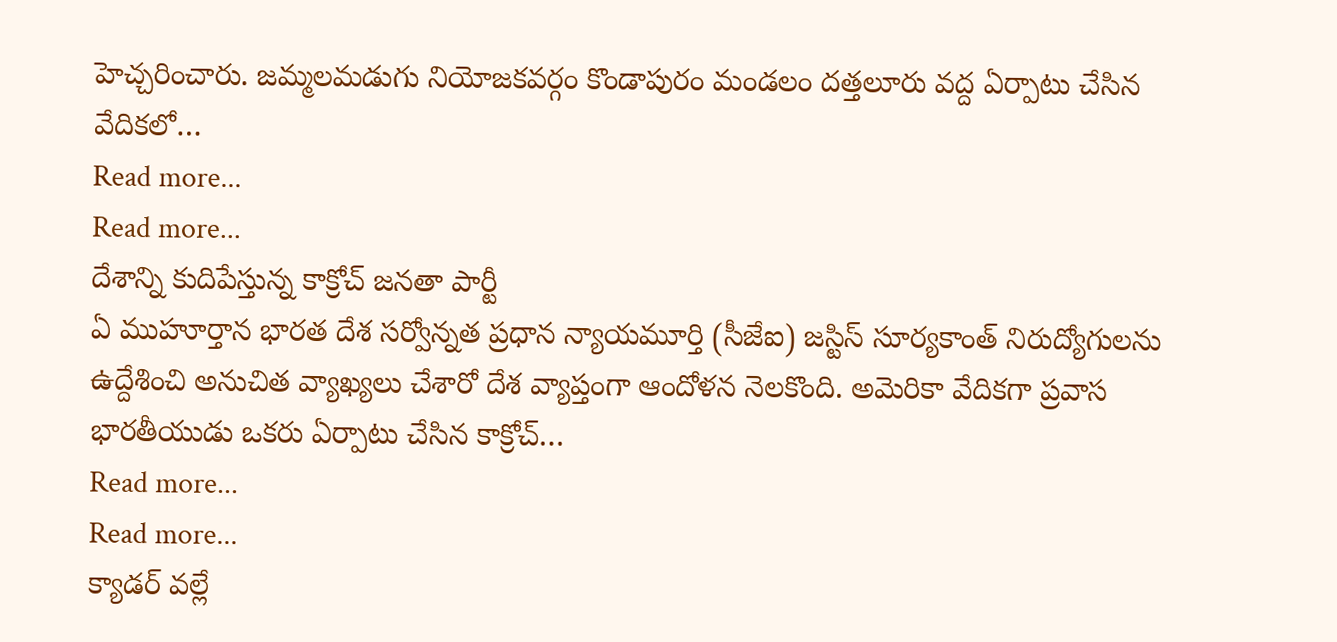హెచ్చరించారు. జమ్మలమడుగు నియోజకవర్గం కొండాపురం మండలం దత్తలూరు వద్ద ఏర్పాటు చేసిన వేదికలో…
Read more...
Read more...
దేశాన్ని కుదిపేస్తున్న కాక్రోచ్ జనతా పార్టీ
ఏ ముహూర్తాన భారత దేశ సర్వోన్నత ప్రధాన న్యాయమూర్తి (సీజేఐ) జస్టిస్ సూర్యకాంత్ నిరుద్యోగులను ఉద్దేశించి అనుచిత వ్యాఖ్యలు చేశారో దేశ వ్యాప్తంగా ఆందోళన నెలకొంది. అమెరికా వేదికగా ప్రవాస భారతీయుడు ఒకరు ఏర్పాటు చేసిన కాక్రోచ్…
Read more...
Read more...
క్యాడర్ వల్లే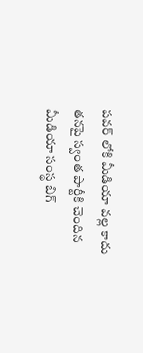పవర్ లోకి మీడియా వల్ల కాదు
తనపై స్వంత పార్టీకి చెందిన మీడియా సంస్థ బిగ్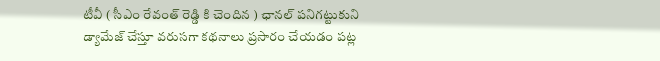టీవీ ( సీఎం రేవంత్ రెడ్డి కి చెందిన ) ఛానల్ పనిగట్టుకుని డ్యామేజ్ చేస్తూ వరుసగా కథనాలు ప్రసారం చేయడం పట్ల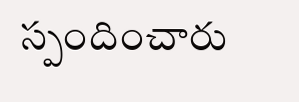స్పందించారు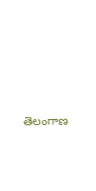తెలంగాణ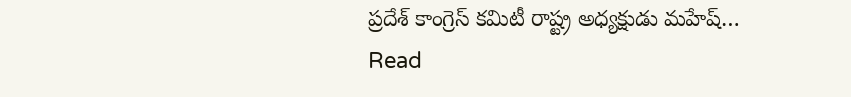ప్రదేశ్ కాంగ్రెస్ కమిటీ రాష్ట్ర అధ్యక్షుడు మహేష్…
Read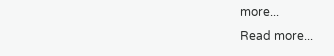more...
Read more...